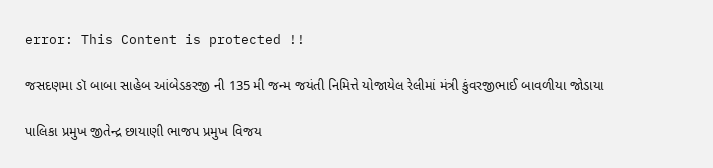error: This Content is protected !!

જસદણમા ડૉ બાબા સાહેબ આંબેડકરજી ની 135 મી જન્મ જયંતી નિમિત્તે યોજાયેલ રેલીમાં મંત્રી કુંવરજીભાઈ બાવળીયા જોડાયા

પાલિકા પ્રમુખ જીતેન્દ્ર છાયાણી ભાજપ પ્રમુખ વિજય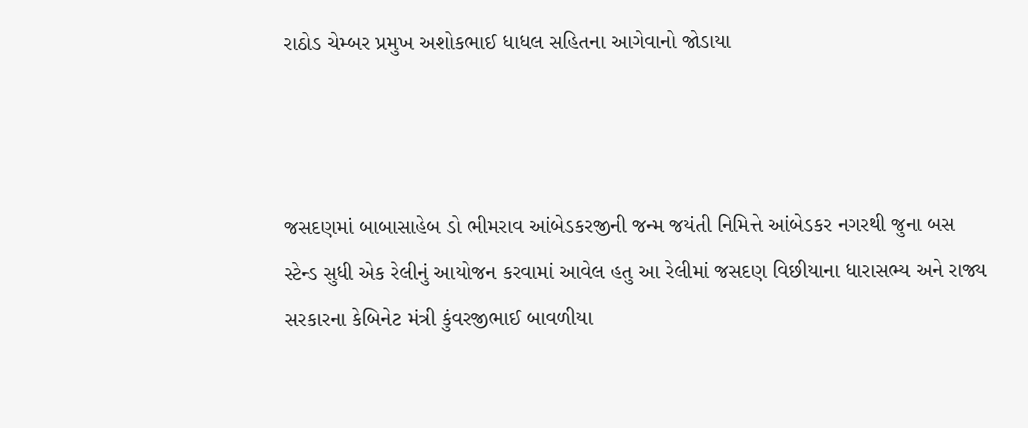રાઠોડ ચેમ્બર પ્રમુખ અશોકભાઈ ધાધલ સહિતના આગેવાનો જોડાયા



જસદણમાં બાબાસાહેબ ડો ભીમરાવ આંબેડકરજીની જન્મ જયંતી નિમિત્તે આંબેડકર નગરથી જુના બસ સ્ટેન્ડ સુધી એક રેલીનું આયોજન કરવામાં આવેલ હતુ આ રેલીમાં જસદણ વિછીયાના ધારાસભ્ય અને રાજ્ય સરકારના કેબિનેટ મંત્રી કુંવરજીભાઈ બાવળીયા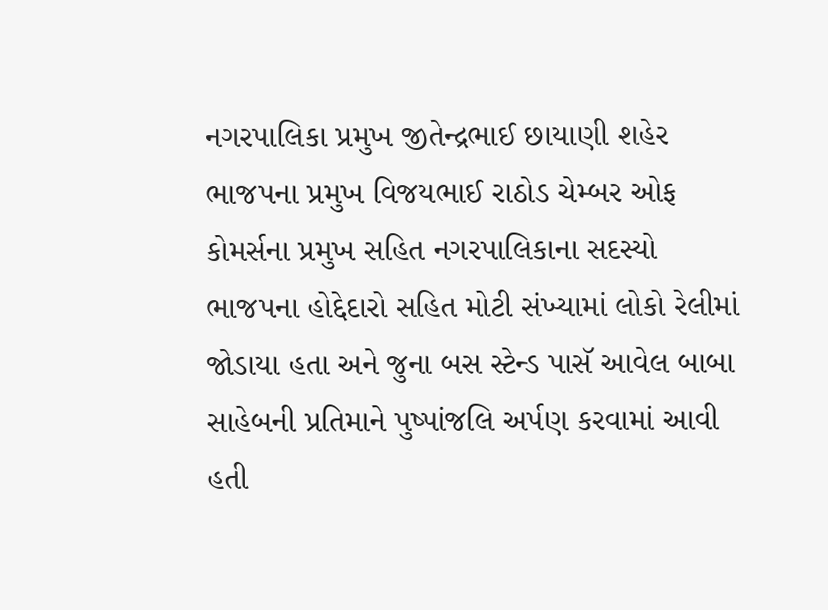નગરપાલિકા પ્રમુખ જીતેન્દ્રભાઈ છાયાણી શહેર ભાજપના પ્રમુખ વિજયભાઈ રાઠોડ ચેમ્બર ઓફ કોમર્સના પ્રમુખ સહિત નગરપાલિકાના સદસ્યો ભાજપના હોદ્દેદારો સહિત મોટી સંખ્યામાં લોકો રેલીમાં જોડાયા હતા અને જુના બસ સ્ટેન્ડ પાસૅ આવેલ બાબા સાહેબની પ્રતિમાને પુષ્પાંજલિ અર્પણ કરવામાં આવી હતી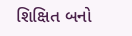શિક્ષિત બનો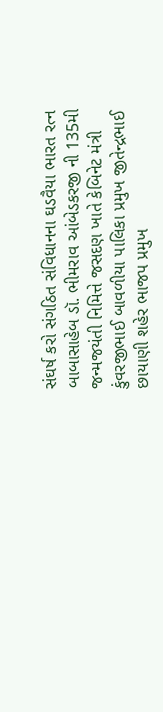સંઘર્ષ કરો સંગઠિત સંવિધાનના ઘડવૈયા ભારત રત્ન બાબાસાહેબ ડૉ. ભીમરાવ આંબેડકરજી ની 135મી જન્મજયંતી નિમિત્તે જસદણ ખાતે કેબિનેટ મંત્રી કુંવરજીભાઈ બાવળીયા પાલિકા પ્રમુખ જીતેન્દ્રભાઈ છાયાણી શહેર ભાજપ પ્રમુખ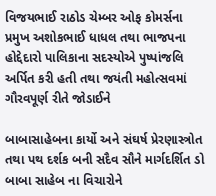વિજયભાઈ રાઠોડ ચેમ્બર ઓફ કોમર્સના પ્રમુખ અશોકભાઈ ધાધલ તથા ભાજપના હોદ્દેદારો પાલિકાના સદસ્યોએ પુષ્પાંજલિ અર્પિત કરી હતી તથા જયંતી મહોત્સવમાં ગૌરવપૂર્ણ રીતે જોડાઈને

બાબાસાહેબના કાર્યો અને સંઘર્ષ પ્રેરણાસ્ત્રોત તથા પથ દર્શક બની સદૈવ સૌને માર્ગદર્શિત ડો બાબા સાહેબ ના વિચારોને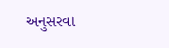અનુસરવા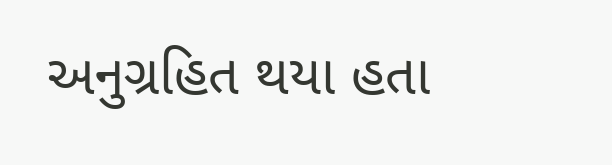અનુગ્રહિત થયા હતા